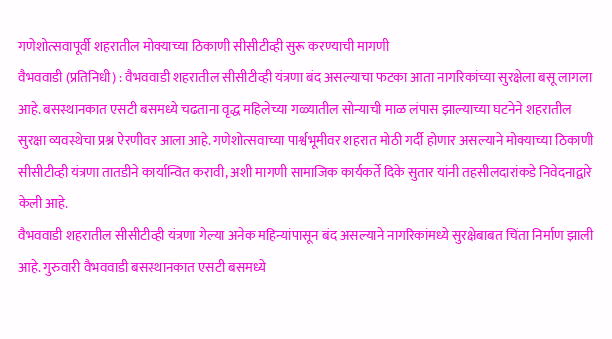गणेशोत्सवापूर्वी शहरातील मोक्याच्या ठिकाणी सीसीटीव्ही सुरू करण्याची मागणी
वैभववाडी (प्रतिनिधी) : वैभववाडी शहरातील सीसीटीव्ही यंत्रणा बंद असल्याचा फटका आता नागरिकांच्या सुरक्षेला बसू लागला आहे. बसस्थानकात एसटी बसमध्ये चढताना वृद्ध महिलेच्या गळ्यातील सोन्याची माळ लंपास झाल्याच्या घटनेने शहरातील सुरक्षा व्यवस्थेचा प्रश्न ऐरणीवर आला आहे. गणेशोत्सवाच्या पार्श्वभूमीवर शहरात मोठी गर्दी होणार असल्याने मोक्याच्या ठिकाणी सीसीटीव्ही यंत्रणा तातडीने कार्यान्वित करावी, अशी मागणी सामाजिक कार्यकर्ते दिके सुतार यांनी तहसीलदारांकडे निवेदनाद्वारे केली आहे.
वैभववाडी शहरातील सीसीटीव्ही यंत्रणा गेल्या अनेक महिन्यांपासून बंद असल्याने नागरिकांमध्ये सुरक्षेबाबत चिंता निर्माण झाली आहे. गुरुवारी वैभववाडी बसस्थानकात एसटी बसमध्ये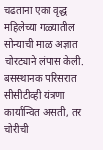चढताना एका वृद्ध महिलेच्या गळ्यातील सोन्याची माळ अज्ञात चोरट्याने लंपास केली. बसस्थानक परिसरात सीसीटीव्ही यंत्रणा कार्यान्वित असती, तर चोरीची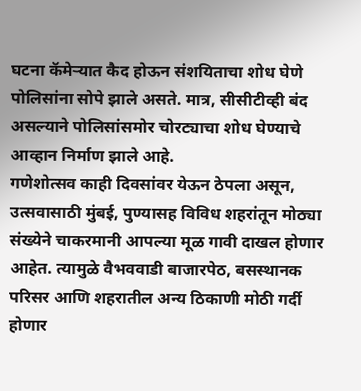घटना कॅमेऱ्यात कैद होऊन संशयिताचा शोध घेणे पोलिसांना सोपे झाले असते. मात्र, सीसीटीव्ही बंद असल्याने पोलिसांसमोर चोरट्याचा शोध घेण्याचे आव्हान निर्माण झाले आहे.
गणेशोत्सव काही दिवसांवर येऊन ठेपला असून, उत्सवासाठी मुंबई, पुण्यासह विविध शहरांतून मोठ्या संख्येने चाकरमानी आपल्या मूळ गावी दाखल होणार आहेत. त्यामुळे वैभववाडी बाजारपेठ, बसस्थानक परिसर आणि शहरातील अन्य ठिकाणी मोठी गर्दी होणार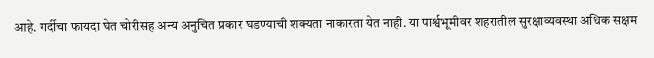आहे. गर्दीचा फायदा घेत चोरीसह अन्य अनुचित प्रकार घडण्याची शक्यता नाकारता येत नाही. या पार्श्वभूमीवर शहरातील सुरक्षाव्यवस्था अधिक सक्षम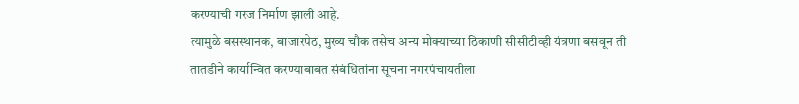करण्याची गरज निर्माण झाली आहे.
त्यामुळे बसस्थानक, बाजारपेठ, मुख्य चौक तसेच अन्य मोक्याच्या ठिकाणी सीसीटीव्ही यंत्रणा बसवून ती तातडीने कार्यान्वित करण्याबाबत संबंधितांना सूचना नगरपंचायतीला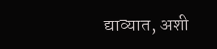द्याव्यात, अशी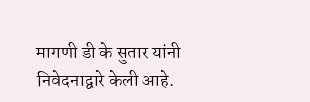मागणी डी के सुतार यांनी निवेदनाद्वारे केली आहे.